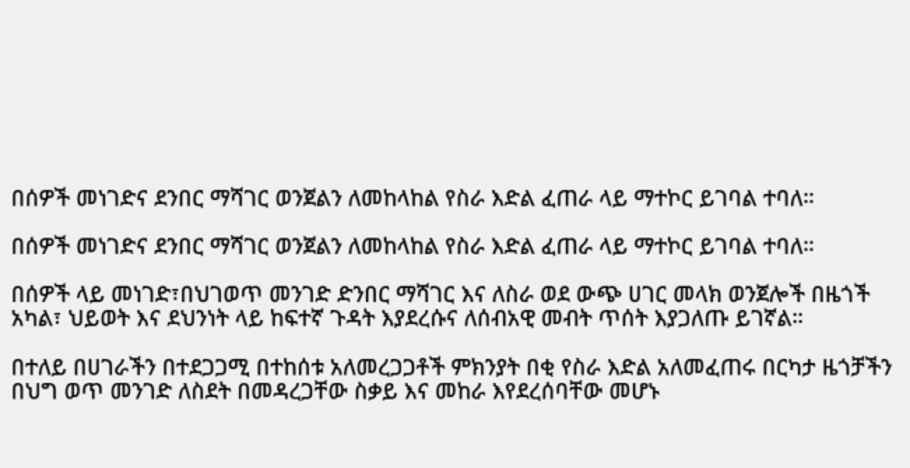በሰዎች መነገድና ደንበር ማሻገር ወንጀልን ለመከላከል የስራ እድል ፈጠራ ላይ ማተኮር ይገባል ተባለ።

በሰዎች መነገድና ደንበር ማሻገር ወንጀልን ለመከላከል የስራ እድል ፈጠራ ላይ ማተኮር ይገባል ተባለ።

በሰዎች ላይ መነገድ፣በህገወጥ መንገድ ድንበር ማሻገር እና ለስራ ወደ ውጭ ሀገር መላክ ወንጀሎች በዜጎች አካል፣ ህይወት እና ደህንነት ላይ ከፍተኛ ጉዳት እያደረሱና ለሰብአዊ መብት ጥሰት እያጋለጡ ይገኛል።

በተለይ በሀገራችን በተደጋጋሚ በተከሰቱ አለመረጋጋቶች ምክንያት በቂ የስራ እድል አለመፈጠሩ በርካታ ዜጎቻችን በህግ ወጥ መንገድ ለስደት በመዳረጋቸው ስቃይ እና መከራ እየደረሰባቸው መሆኑ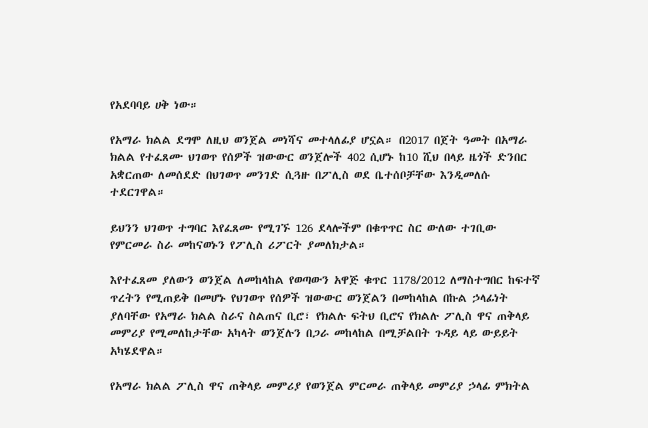የአደባባይ ሀቅ ነው።

የአማራ ክልል ደግሞ ለዚህ ወንጀል መነሻና መተላለፊያ ሆኗል። በ2017 በጀት ዓመት በአማራ ክልል የተፈጸሙ ህገወጥ የሰዎች ዝውውር ወንጀሎች 402 ሲሆኑ ከ10 ሺህ በላይ ዜጎች ድንበር አቋርጠው ለመሰደድ በህገወጥ መንገድ ሲጓዙ በፖሊስ ወደ ቤተሰቦቻቸው እንዲመለሱ ተደርገዋል።

ይህንን ህገወጥ ተግባር እየፈጸሙ የሚገኙ 126 ደላሎችም በቁጥጥር ስር ውለው ተገቢው የምርመራ ስራ መከናወኑን የፖሊስ ሪፖርት ያመለክታል።

እየተፈጸመ ያለውን ወንጀል ለመከላከል የወጣውን አዋጅ ቁጥር 1178/2012 ለማስተግበር ከፍተኛ ጥረትን የሚጠይቅ በመሆኑ የህገወጥ የሰዎች ዝውውር ወንጀልን በመከላከል በኩል ኃላፊነት ያለባቸው የአማራ ክልል ስራና ስልጠና ቢሮ፣ የክልሉ ፍትህ ቢሮና የክልሉ ፖሊስ ዋና ጠቅላይ መምሪያ የሚመለከታቸው አካላት ወንጀሉን በጋራ መከላከል በሚቻልበት ጉዳይ ላይ ውይይት አካሄደዋል።

የአማራ ክልል ፖሊስ ዋና ጠቅላይ መምሪያ የወንጀል ምርመራ ጠቅላይ መምሪያ ኃላፊ ምክትል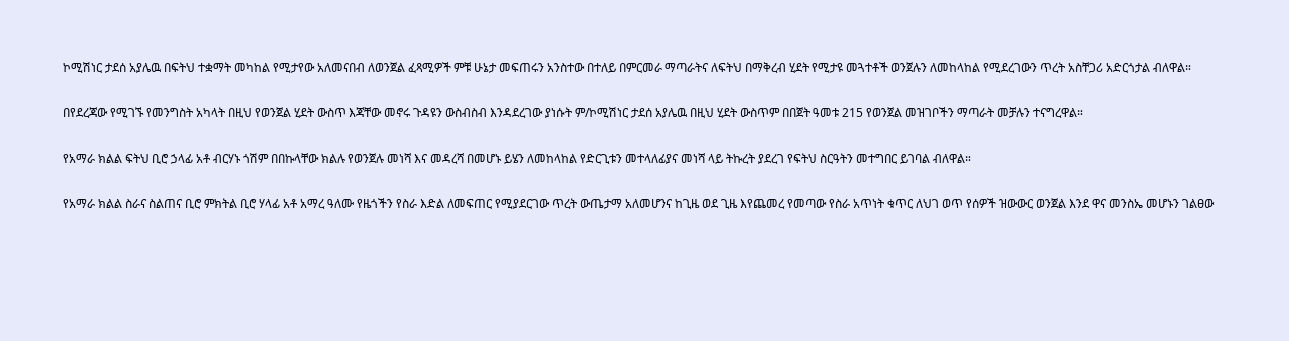ኮሚሽነር ታደሰ አያሌዉ በፍትህ ተቋማት መካከል የሚታየው አለመናበብ ለወንጀል ፈጻሚዎች ምቹ ሁኔታ መፍጠሩን አንስተው በተለይ በምርመራ ማጣራትና ለፍትህ በማቅረብ ሂደት የሚታዩ መጓተቶች ወንጀሉን ለመከላከል የሚደረገውን ጥረት አስቸጋሪ አድርጎታል ብለዋል።

በየደረጃው የሚገኙ የመንግስት አካላት በዚህ የወንጀል ሂደት ውስጥ እጃቸው መኖሩ ጉዳዩን ውስብስብ እንዳደረገው ያነሱት ም/ኮሚሽነር ታደሰ አያሌዉ በዚህ ሂደት ውስጥም በበጀት ዓመቱ 215 የወንጀል መዝገቦችን ማጣራት መቻሉን ተናግረዋል።

የአማራ ክልል ፍትህ ቢሮ ኃላፊ አቶ ብርሃኑ ጎሽም በበኩላቸው ክልሉ የወንጀሉ መነሻ እና መዳረሻ በመሆኑ ይሄን ለመከላከል የድርጊቱን መተላለፊያና መነሻ ላይ ትኩረት ያደረገ የፍትህ ስርዓትን መተግበር ይገባል ብለዋል።

የአማራ ክልል ስራና ስልጠና ቢሮ ምክትል ቢሮ ሃላፊ አቶ አማረ ዓለሙ የዜጎችን የስራ እድል ለመፍጠር የሚያደርገው ጥረት ውጤታማ አለመሆንና ከጊዜ ወደ ጊዜ እየጨመረ የመጣው የስራ አጥነት ቁጥር ለህገ ወጥ የሰዎች ዝውውር ወንጀል እንደ ዋና መንስኤ መሆኑን ገልፀው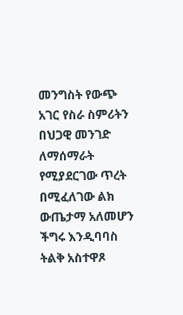መንግስት የውጭ አገር የስራ ስምሪትን በህጋዊ መንገድ ለማሰማራት የሚያደርገው ጥረት በሚፈለገው ልክ ውጤታማ አለመሆን ችግሩ እንዲባባስ ትልቅ አስተዋጾ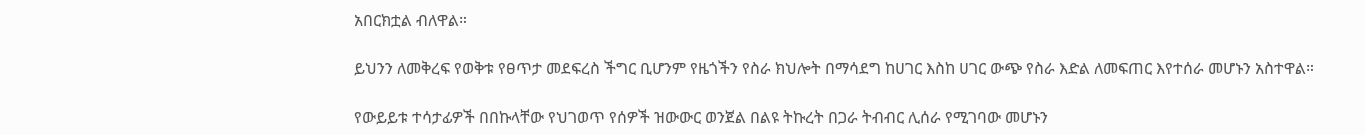አበርክቷል ብለዋል።

ይህንን ለመቅረፍ የወቅቱ የፀጥታ መደፍረስ ችግር ቢሆንም የዜጎችን የስራ ክህሎት በማሳደግ ከሀገር እስከ ሀገር ውጭ የስራ እድል ለመፍጠር እየተሰራ መሆኑን አስተዋል።

የውይይቱ ተሳታፊዎች በበኩላቸው የህገወጥ የሰዎች ዝውውር ወንጀል በልዩ ትኩረት በጋራ ትብብር ሊሰራ የሚገባው መሆኑን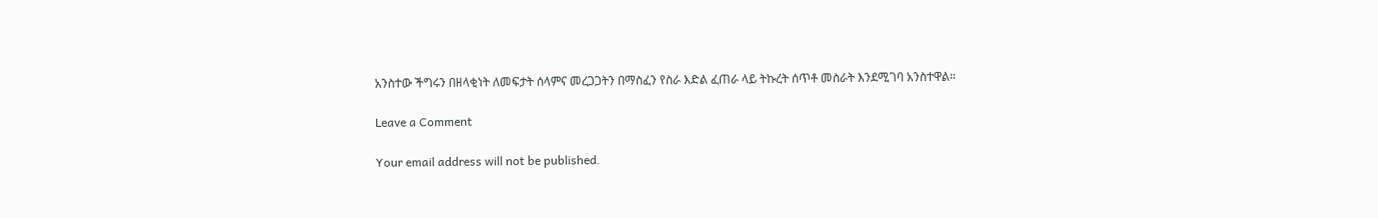አንስተው ችግሩን በዘላቂነት ለመፍታት ሰላምና መረጋጋትን በማስፈን የስራ እድል ፈጠራ ላይ ትኩረት ሰጥቶ መስራት እንደሚገባ አንስተዋል።

Leave a Comment

Your email address will not be published.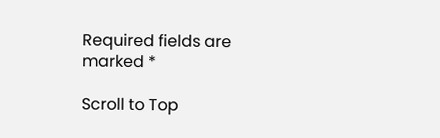Required fields are marked *

Scroll to Top